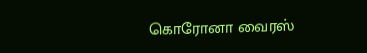கொரோனா வைரஸ்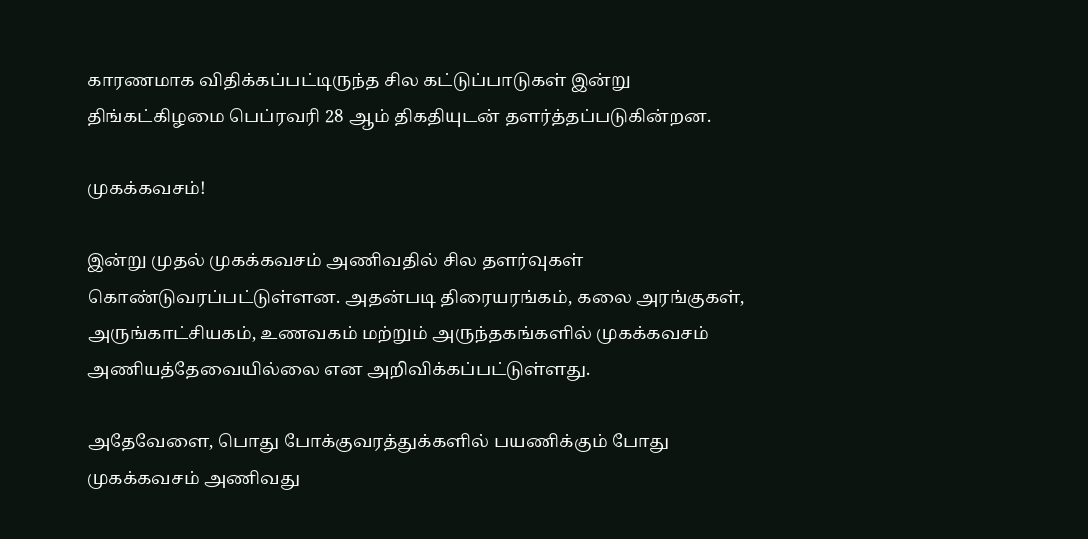காரணமாக விதிக்கப்பட்டிருந்த சில கட்டுப்பாடுகள் இன்று திங்கட்கிழமை பெப்ரவரி 28 ஆம் திகதியுடன் தளர்த்தப்படுகின்றன.

முகக்கவசம்!

இன்று முதல் முகக்கவசம் அணிவதில் சில தளர்வுகள் கொண்டுவரப்பட்டுள்ளன. அதன்படி திரையரங்கம், கலை அரங்குகள், அருங்காட்சியகம், உணவகம் மற்றும் அருந்தகங்களில் முகக்கவசம் அணியத்தேவையில்லை என அறிவிக்கப்பட்டுள்ளது.

அதேவேளை, பொது போக்குவரத்துக்களில் பயணிக்கும் போது முகக்கவசம் அணிவது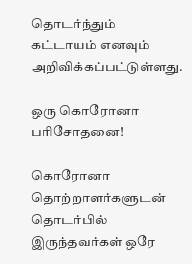தொடர்ந்தும் கட்டாயம் எனவும் அறிவிக்கப்பட்டுள்ளது.

ஒரு கொரோனா பரிசோதனை!

கொரோனா தொற்றாளர்களுடன் தொடர்பில் இருந்தவர்கள் ஒரே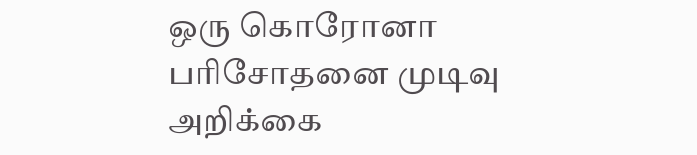ஒரு கொரோனா பரிசோதனை முடிவு அறிக்கை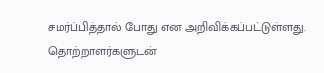சமர்ப்பித்தால் போது என அறிவிக்கப்பட்டுள்ளது. தொற்றாளர்களுடன்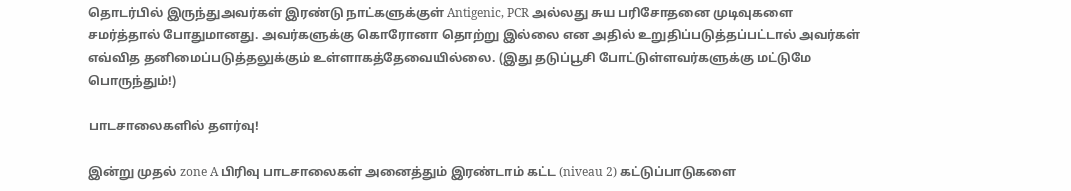தொடர்பில் இருந்துஅவர்கள் இரண்டு நாட்களுக்குள் Antigenic, PCR அல்லது சுய பரிசோதனை முடிவுகளை சமர்த்தால் போதுமானது. அவர்களுக்கு கொரோனா தொற்று இல்லை என அதில் உறுதிப்படுத்தப்பட்டால் அவர்கள் எவ்வித தனிமைப்படுத்தலுக்கும் உள்ளாகத்தேவையில்லை. (இது தடுப்பூசி போட்டுள்ளவர்களுக்கு மட்டுமே பொருந்தும்!)

பாடசாலைகளில் தளர்வு!

இன்று முதல் zone A பிரிவு பாடசாலைகள் அனைத்தும் இரண்டாம் கட்ட (niveau 2) கட்டுப்பாடுகளை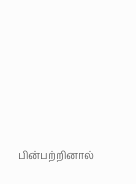பின்பற்றினால்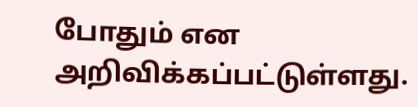போதும் என அறிவிக்கப்பட்டுள்ளது.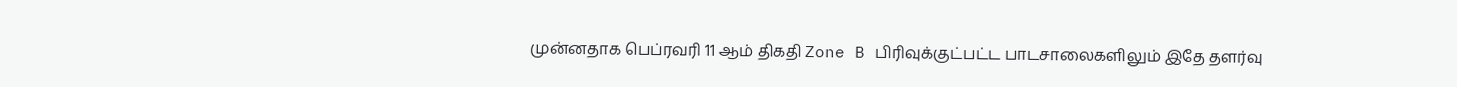முன்னதாக பெப்ரவரி 11 ஆம் திகதி Zone B பிரிவுக்குட்பட்ட பாடசாலைகளிலும் இதே தளர்வு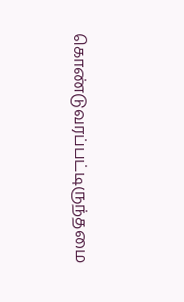கொண்டுவரப்பட்டிருந்தமை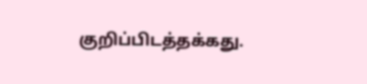குறிப்பிடத்தக்கது.